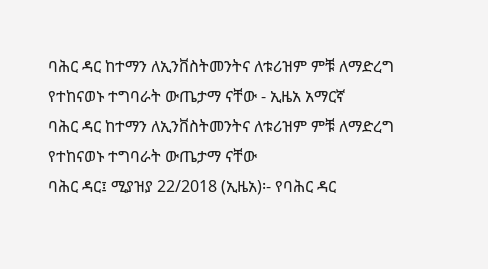ባሕር ዳር ከተማን ለኢንቨስትመንትና ለቱሪዝም ምቹ ለማድረግ የተከናወኑ ተግባራት ውጤታማ ናቸው - ኢዜአ አማርኛ
ባሕር ዳር ከተማን ለኢንቨስትመንትና ለቱሪዝም ምቹ ለማድረግ የተከናወኑ ተግባራት ውጤታማ ናቸው
ባሕር ዳር፤ ሚያዝያ 22/2018 (ኢዜአ)፡- የባሕር ዳር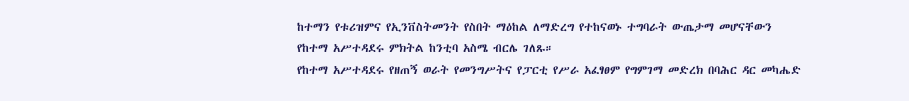ከተማን የቱሪዝምና የኢንቨስትመንት የስበት ማዕከል ለማድረግ የተከናወኑ ተግባራት ውጤታማ መሆናቸውን የከተማ አሥተዳደሩ ምክትል ከንቲባ አስሜ ብርሌ ገለጹ።
የከተማ አሥተዳደሩ የዘጠኝ ወራት የመንግሥትና የፓርቲ የሥራ አፈፃፀም የግምገማ መድረክ በባሕር ዳር መካሔድ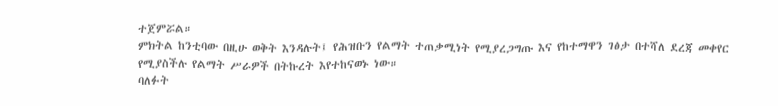ተጀምሯል።
ምክትል ከንቲባው በዚሁ ወቅት እንዳሉት፤ የሕዝቡን የልማት ተጠቃሚነት የሚያረጋግጡ እና የከተማዋን ገፅታ በተሻለ ደረጃ መቀየር የሚያስችሉ የልማት ሥራዎች በትኩረት እየተከናወኑ ነው።
ባለፉት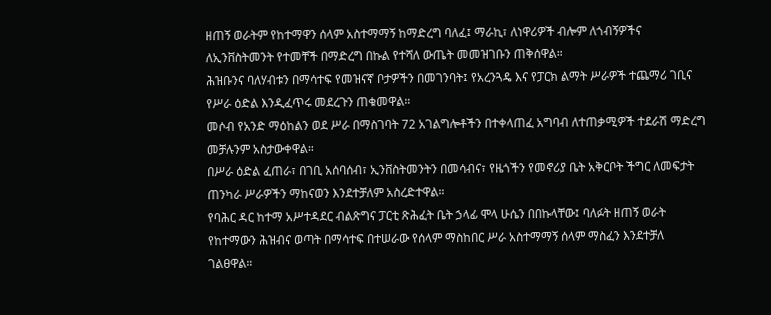ዘጠኝ ወራትም የከተማዋን ሰላም አስተማማኝ ከማድረግ ባለፈ፤ ማራኪ፣ ለነዋሪዎች ብሎም ለጎብኝዎችና ለኢንቨስትመንት የተመቸች በማድረግ በኩል የተሻለ ውጤት መመዝገቡን ጠቅሰዋል።
ሕዝቡንና ባለሃብቱን በማሳተፍ የመዝናኛ ቦታዎችን በመገንባት፤ የአረንጓዴ እና የፓርክ ልማት ሥራዎች ተጨማሪ ገቢና የሥራ ዕድል እንዲፈጥሩ መደረጉን ጠቁመዋል።
መሶብ የአንድ ማዕከልን ወደ ሥራ በማስገባት 72 አገልግሎቶችን በተቀላጠፈ አግባብ ለተጠቃሚዎች ተደራሽ ማድረግ መቻሉንም አስታውቀዋል።
በሥራ ዕድል ፈጠራ፣ በገቢ አሰባሰብ፣ ኢንቨስትመንትን በመሳብና፣ የዜጎችን የመኖሪያ ቤት አቅርቦት ችግር ለመፍታት ጠንካራ ሥራዎችን ማከናወን እንደተቻለም አስረድተዋል።
የባሕር ዳር ከተማ አሥተዳደር ብልጽግና ፓርቲ ጽሕፈት ቤት ኃላፊ ሞላ ሁሴን በበኩላቸው፤ ባለፉት ዘጠኝ ወራት የከተማውን ሕዝብና ወጣት በማሳተፍ በተሠራው የሰላም ማስከበር ሥራ አስተማማኝ ሰላም ማስፈን እንደተቻለ ገልፀዋል።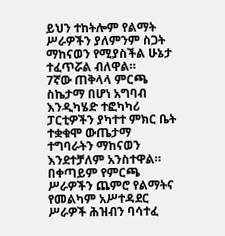ይህን ተከትሎም የልማት ሥራዎችን ያለምንም ስጋት ማከናወን የሚያስችል ሁኔታ ተፈጥሯል ብለዋል።
7ኛው ጠቅላላ ምርጫ ስኬታማ በሆነ አግባብ እንዲካሄድ ተፎካካሪ ፓርቲዎችን ያካተተ ምክር ቤት ተቋቁሞ ውጤታማ ተግባራትን ማከናወን እንደተቻለም አንስተዋል።
በቀጣይም የምርጫ ሥራዎችን ጨምሮ የልማትና የመልካም አሥተዳደር ሥራዎች ሕዝብን ባሳተፈ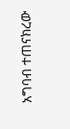አግባብ ተጠናክረው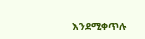እንደሚቀጥሉ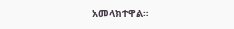አመላክተዋል።